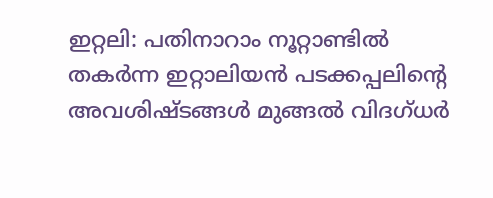ഇറ്റലി: പതിനാറാം നൂറ്റാണ്ടിൽ തകർന്ന ഇറ്റാലിയൻ പടക്കപ്പലിന്റെ അവശിഷ്ടങ്ങൾ മുങ്ങൽ വിദഗ്ധർ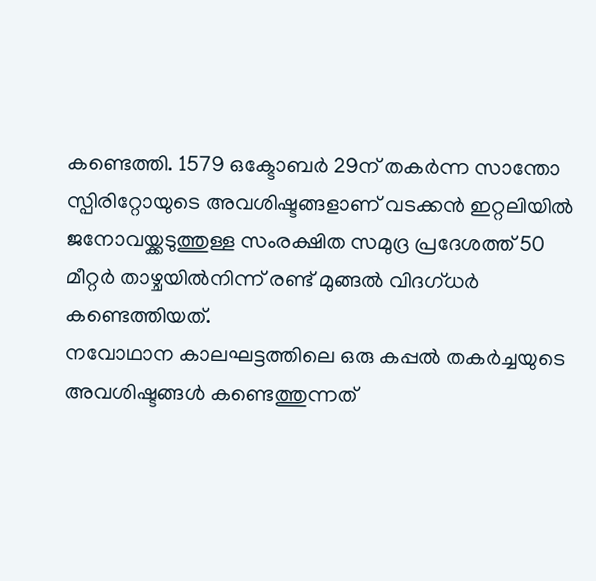കണ്ടെത്തി. 1579 ഒക്ടോബർ 29ന് തകർന്ന സാന്തോ സ്പിരിറ്റോയുടെ അവശിഷ്ടങ്ങളാണ് വടക്കൻ ഇറ്റലിയിൽ ജനോവയ്ക്കടുത്തുള്ള സംരക്ഷിത സമുദ്ര പ്രദേശത്ത് 50 മീറ്റർ താഴ്ചയിൽനിന്ന് രണ്ട് മുങ്ങൽ വിദഗ്ധർ കണ്ടെത്തിയത്.
നവോഥാന കാലഘട്ടത്തിലെ ഒരു കപ്പൽ തകർച്ചയുടെ അവശിഷ്ടങ്ങൾ കണ്ടെത്തുന്നത്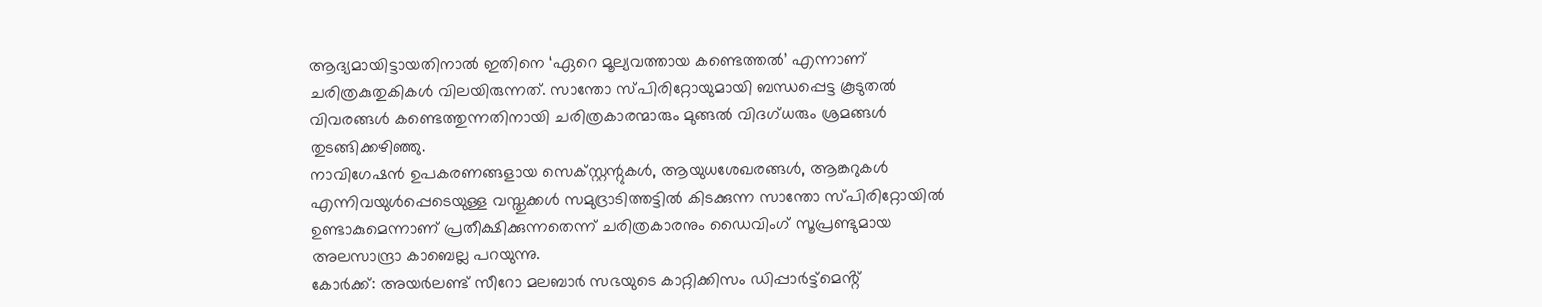ആദ്യമായിട്ടായതിനാൽ ഇതിനെ ‘ഏറെ മൂല്യവത്തായ കണ്ടെത്തൽ’ എന്നാണ് ചരിത്രകുതുകികൾ വിലയിരുന്നത്. സാന്തോ സ്പിരിറ്റോയുമായി ബന്ധപ്പെട്ട കൂടുതൽ വിവരങ്ങൾ കണ്ടെത്തുന്നതിനായി ചരിത്രകാരന്മാരും മുങ്ങൽ വിദഗ്ധരും ശ്രമങ്ങൾ തുടങ്ങിക്കഴിഞ്ഞു.
നാവിഗേഷൻ ഉപകരണങ്ങളായ സെക്സ്റ്റന്റുകൾ, ആയുധശേഖരങ്ങൾ, ആങ്കറുകൾ എന്നിവയുൾപ്പെടെയുള്ള വസ്തുക്കൾ സമുദ്രാടിത്തട്ടിൽ കിടക്കുന്ന സാന്തോ സ്പിരിറ്റോയിൽ ഉണ്ടാകുമെന്നാണ് പ്രതീക്ഷിക്കുന്നതെന്ന് ചരിത്രകാരനും ഡൈവിംഗ് സൂപ്രണ്ടുമായ അലസാന്ദ്രാ കാബെല്ല പറയുന്നു.
കോർക്ക്: അയർലണ്ട് സീറോ മലബാർ സഭയുടെ കാറ്റിക്കിസം ഡിപ്പാർട്ട്മെൻ്റ്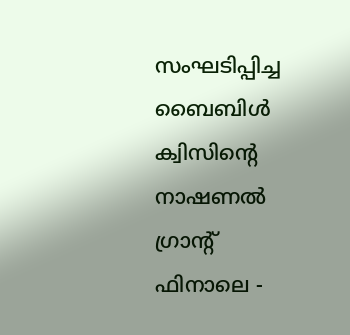സംഘടിപ്പിച്ച ബൈബിൾ ക്വിസിൻ്റെ നാഷണൽ ഗ്രാൻ്റ് ഫിനാലെ -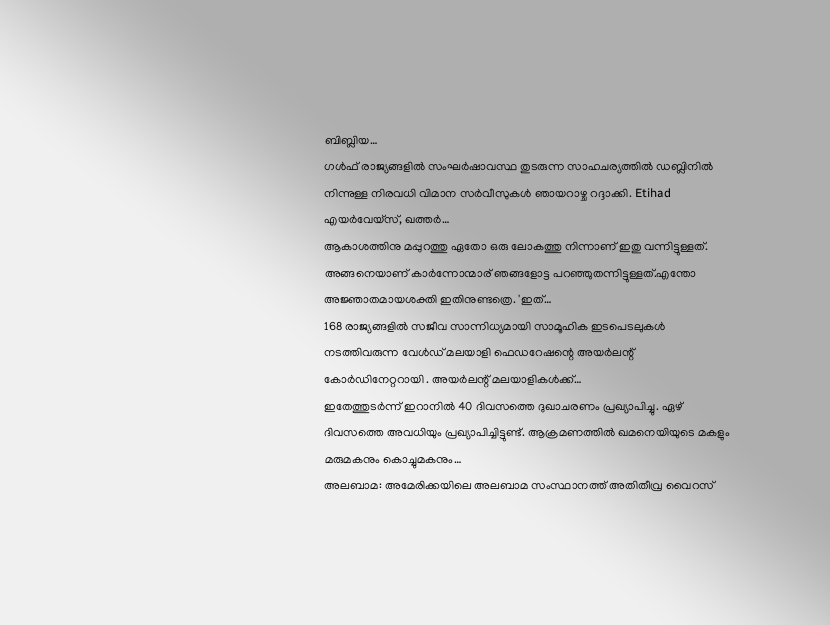ബിബ്ലിയ…
ഗൾഫ് രാജ്യങ്ങളിൽ സംഘർഷാവസ്ഥ തുടരുന്ന സാഹചര്യത്തിൽ ഡബ്ലിനിൽ നിന്നുള്ള നിരവധി വിമാന സർവീസുകൾ ഞായറാഴ്ച റദ്ദാക്കി. Etihad എയർവേയ്സ്, ഖത്തർ…
ആകാശത്തിനു മപ്പുറത്തു ഏതോ ഒരു ലോകത്തു നിന്നാണ് ഇതു വന്നിട്ടുള്ളത്. അങ്ങനെയാണ് കാർന്നോന്മാര് ഞങ്ങളോട്ട പറഞ്ഞുതന്നിട്ടുള്ളത്.എന്തോ അജ്ഞാതമായശക്തി ഇതിനുണ്ടത്രെ. 'ഇത്…
168 രാജ്യങ്ങളിൽ സജീവ സാന്നിധ്യമായി സാമൂഹിക ഇടപെടലുകൾ നടത്തിവരുന്ന വേൾഡ് മലയാളി ഫെഡറേഷന്റെ അയർലന്റ് കോർഡിനേറ്ററായി . അയർലന്റ് മലയാളികൾക്ക്…
ഇതേത്തുടർന്ന് ഇറാനിൽ 40 ദിവസത്തെ ദുഖാചരണം പ്രഖ്യാപിച്ചു. ഏഴ് ദിവസത്തെ അവധിയും പ്രഖ്യാപിച്ചിട്ടുണ്ട്. ആക്രമണത്തിൽ ഖമനെയിയുടെ മകളും മരുമകനും കൊച്ചുമകനും…
അലബാമ: അമേരിക്കയിലെ അലബാമ സംസ്ഥാനത്ത് അതിതീവ്ര വൈറസ്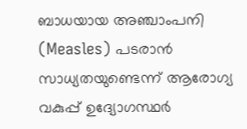ബാധയായ അഞ്ചാംപനി (Measles) പടരാൻ സാധ്യതയുണ്ടെന്ന് ആരോഗ്യ വകുപ്പ് ഉദ്യോഗസ്ഥർ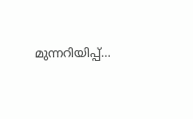മുന്നറിയിപ്പ്…